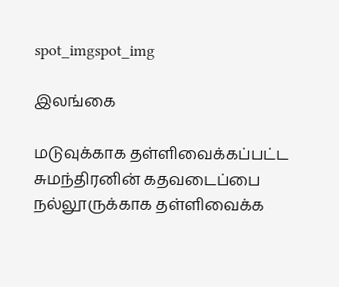spot_imgspot_img

இலங்கை

மடுவுக்காக தள்ளிவைக்கப்பட்ட சுமந்திரனின் கதவடைப்பை நல்லூருக்காக தள்ளிவைக்க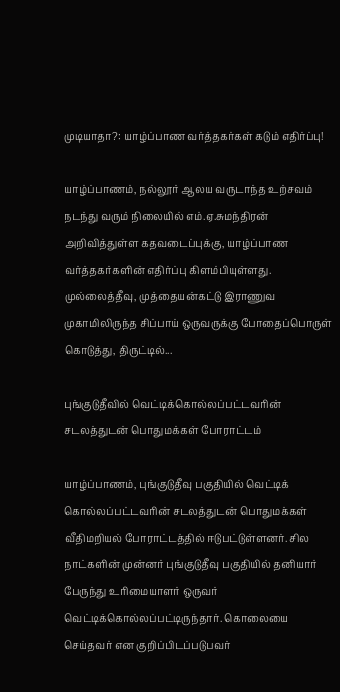முடியாதா?: யாழ்ப்பாண வர்த்தகர்கள் கடும் எதிர்ப்பு!

யாழ்ப்பாணம், நல்லூர் ஆலய வருடாந்த உற்சவம் நடந்து வரும் நிலையில் எம்.ஏ.சுமந்திரன் அறிவித்துள்ள கதவடைப்புக்கு, யாழ்ப்பாண வர்த்தகர்களின் எதிர்ப்பு கிளம்பியுள்ளது. முல்லைத்தீவு, முத்தையன்கட்டு இராணுவ முகாமிலிருந்த சிப்பாய் ஒருவருக்கு போதைப்பொருள் கொடுத்து, திருட்டில்...

புங்குடுதீவில் வெட்டிக்கொல்லப்பட்டவரின் சடலத்துடன் பொதுமக்கள் போராட்டம்

யாழ்ப்பாணம், புங்குடுதீவு பகுதியில் வெட்டிக் கொல்லப்பட்டவரின் சடலத்துடன் பொதுமக்கள் வீதிமறியல் போராட்டத்தில் ஈடுபட்டுள்ளனர். சில நாட்களின் முன்னர் புங்குடுதீவு பகுதியில் தனியார் பேருந்து உரிமையாளர் ஒருவர் வெட்டிக்கொல்லப்பட்டிருந்தார். கொலையை செய்தவர் என குறிப்பிடப்படுபவர்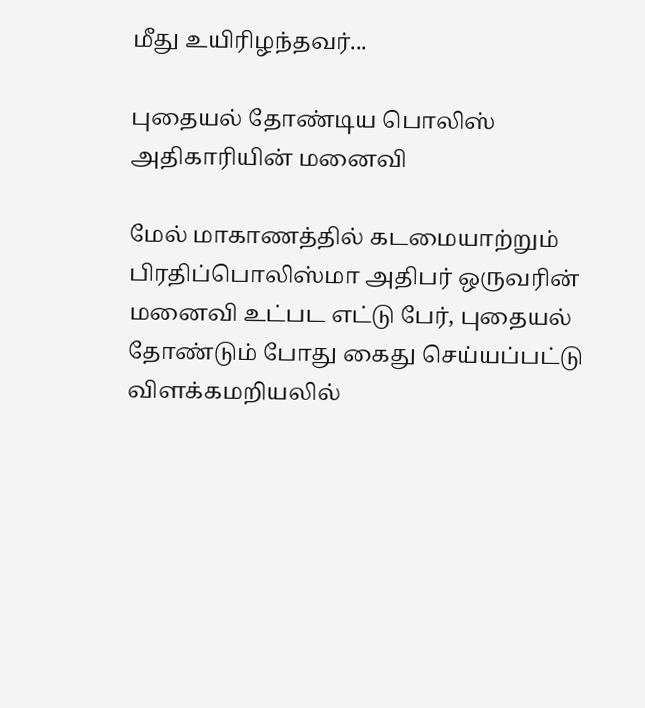மீது உயிரிழந்தவர்...

புதையல் தோண்டிய பொலிஸ் அதிகாரியின் மனைவி

மேல் மாகாணத்தில் கடமையாற்றும் பிரதிப்பொலிஸ்மா அதிபர் ஒருவரின் மனைவி உட்பட எட்டு பேர், புதையல் தோண்டும் போது கைது செய்யப்பட்டு விளக்கமறியலில்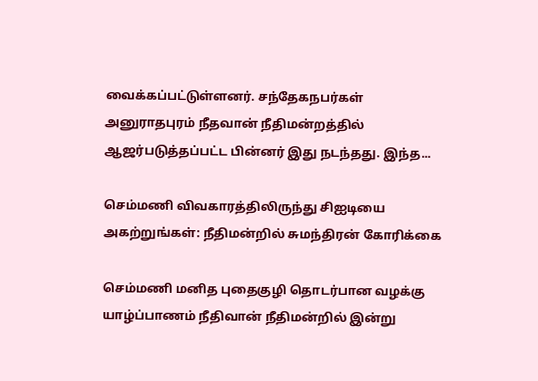வைக்கப்பட்டுள்ளனர். சந்தேகநபர்கள் அனுராதபுரம் நீதவான் நீதிமன்றத்தில் ஆஜர்படுத்தப்பட்ட பின்னர் இது நடந்தது. இந்த...

செம்மணி விவகாரத்திலிருந்து சிஐடியை அகற்றுங்கள்: நீதிமன்றில் சுமந்திரன் கோரிக்கை

செம்மணி மனித புதைகுழி தொடர்பான வழக்கு யாழ்ப்பாணம் நீதிவான் நீதிமன்றில் இன்று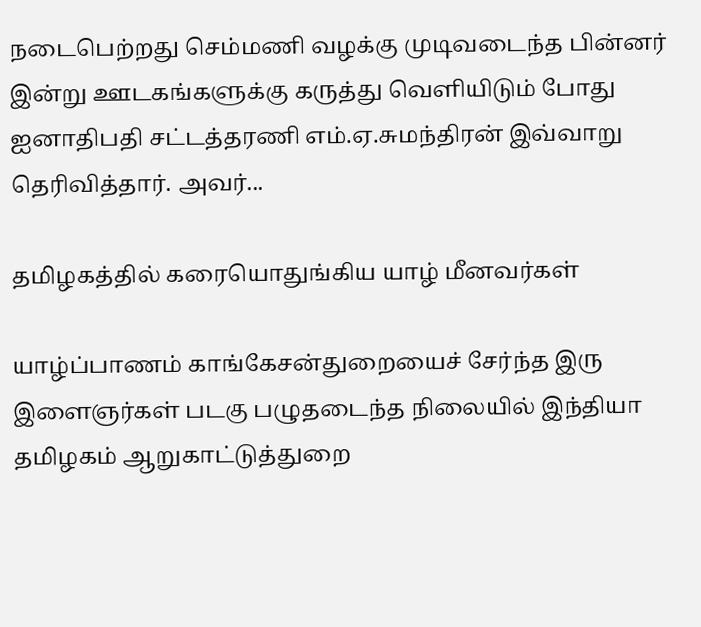நடைபெற்றது செம்மணி வழக்கு முடிவடைந்த பின்னர் இன்று ஊடகங்களுக்கு கருத்து வெளியிடும் போது ஐனாதிபதி சட்டத்தரணி எம்.ஏ.சுமந்திரன் இவ்வாறு தெரிவித்தார். அவர்...

தமிழகத்தில் கரையொதுங்கிய யாழ் மீனவர்கள்

யாழ்ப்பாணம் காங்கேசன்துறையைச் சேர்ந்த இரு இளைஞர்கள் படகு பழுதடைந்த நிலையில் இந்தியா தமிழகம் ஆறுகாட்டுத்துறை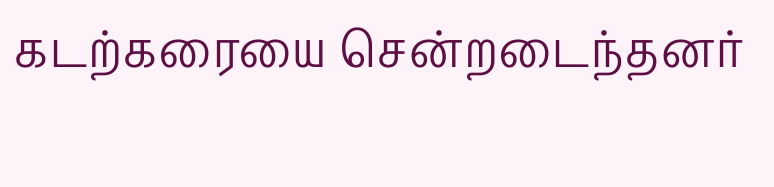கடற்கரையை சென்றடைந்தனர்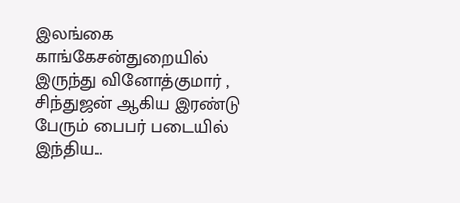இலங்கை காங்கேசன்துறையில் இருந்து வினோத்குமார் , சிந்துஜன் ஆகிய இரண்டு பேரும் பைபர் படையில் இந்திய...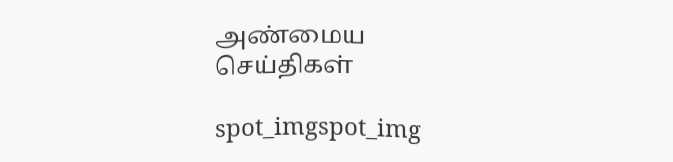அண்மைய செய்திகள்

spot_imgspot_img